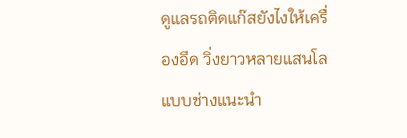ดูแลรถติดแก๊สยังไงให้เครื่องอึด วิ่งยาวหลายแสนโลแบบช่างแนะนำ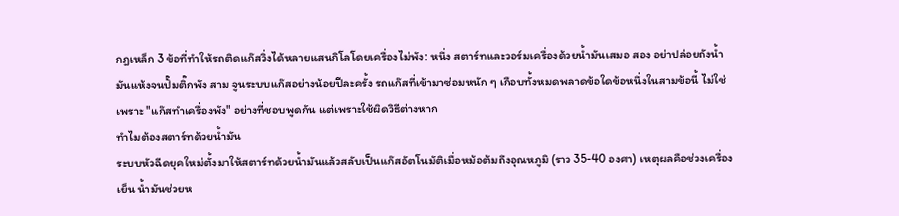กฎเหล็ก 3 ข้อที่ทำให้รถติดแก๊สวิ่งได้หลายแสนกิโลโดยเครื่องไม่พัง: หนึ่ง สตาร์ทและวอร์มเครื่องด้วยน้ำมันเสมอ สอง อย่าปล่อยถังน้ำมันแห้งจนปั๊มติ๊กพัง สาม จูนระบบแก๊สอย่างน้อยปีละครั้ง รถแก๊สที่เข้ามาซ่อมหนัก ๆ เกือบทั้งหมดพลาดข้อใดข้อหนึ่งในสามข้อนี้ ไม่ใช่เพราะ "แก๊สทำเครื่องพัง" อย่างที่ชอบพูดกัน แต่เพราะใช้ผิดวิธีต่างหาก
ทำไมต้องสตาร์ทด้วยน้ำมัน
ระบบหัวฉีดยุคใหม่ตั้งมาให้สตาร์ทด้วยน้ำมันแล้วสลับเป็นแก๊สอัตโนมัติเมื่อหม้อต้มถึงอุณหภูมิ (ราว 35-40 องศา) เหตุผลคือช่วงเครื่องเย็น น้ำมันช่วยห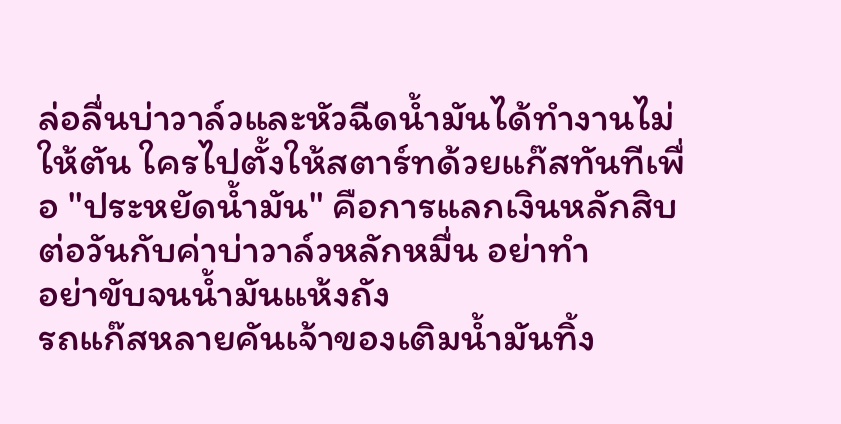ล่อลื่นบ่าวาล์วและหัวฉีดน้ำมันได้ทำงานไม่ให้ตัน ใครไปตั้งให้สตาร์ทด้วยแก๊สทันทีเพื่อ "ประหยัดน้ำมัน" คือการแลกเงินหลักสิบต่อวันกับค่าบ่าวาล์วหลักหมื่น อย่าทำ
อย่าขับจนน้ำมันแห้งถัง
รถแก๊สหลายคันเจ้าของเติมน้ำมันทิ้ง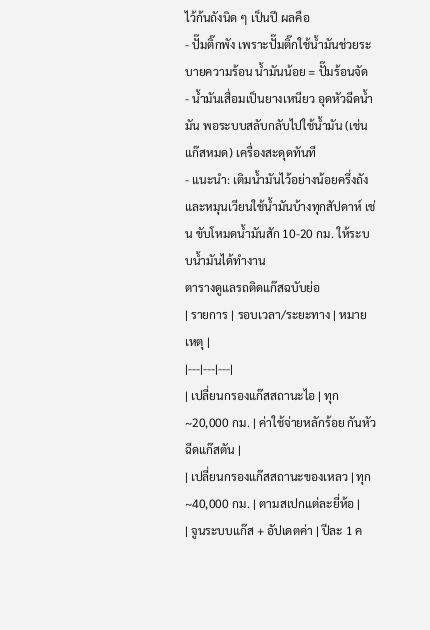ไว้ก้นถังนิด ๆ เป็นปี ผลคือ
- ปั๊มติ๊กพัง เพราะปั๊มติ๊กใช้น้ำมันช่วยระบายความร้อน น้ำมันน้อย = ปั๊มร้อนจัด
- น้ำมันเสื่อมเป็นยางเหนียว อุดหัวฉีดน้ำมัน พอระบบสลับกลับไปใช้น้ำมัน (เช่น แก๊สหมด) เครื่องสะดุดทันที
- แนะนำ: เติมน้ำมันไว้อย่างน้อยครึ่งถัง และหมุนเวียนใช้น้ำมันบ้างทุกสัปดาห์ เช่น ขับโหมดน้ำมันสัก 10-20 กม. ให้ระบบน้ำมันได้ทำงาน
ตารางดูแลรถติดแก๊สฉบับย่อ
| รายการ | รอบเวลา/ระยะทาง | หมายเหตุ |
|---|---|---|
| เปลี่ยนกรองแก๊สสถานะไอ | ทุก ~20,000 กม. | ค่าใช้จ่ายหลักร้อย กันหัวฉีดแก๊สตัน |
| เปลี่ยนกรองแก๊สสถานะของเหลว | ทุก ~40,000 กม. | ตามสเปกแต่ละยี่ห้อ |
| จูนระบบแก๊ส + อัปเดตค่า | ปีละ 1 ค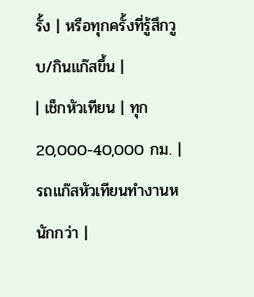รั้ง | หรือทุกครั้งที่รู้สึกวูบ/กินแก๊สขึ้น |
| เช็กหัวเทียน | ทุก 20,000-40,000 กม. | รถแก๊สหัวเทียนทำงานหนักกว่า |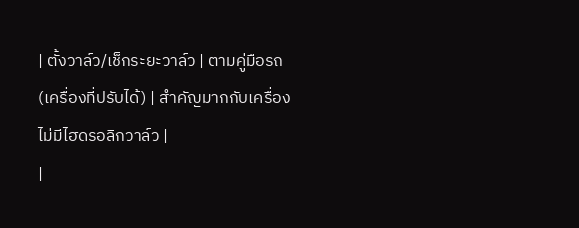| ตั้งวาล์ว/เช็กระยะวาล์ว | ตามคู่มือรถ (เครื่องที่ปรับได้) | สำคัญมากกับเครื่องไม่มีไฮดรอลิกวาล์ว |
|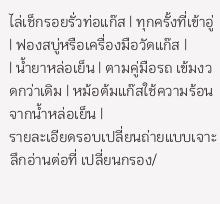ไล่เช็กรอยรั่วท่อแก๊ส | ทุกครั้งที่เข้าอู่ | ฟองสบู่หรือเครื่องมือวัดแก๊ส |
| น้ำยาหล่อเย็น | ตามคู่มือรถ เข้มงวดกว่าเดิม | หม้อต้มแก๊สใช้ความร้อนจากน้ำหล่อเย็น |
รายละเอียดรอบเปลี่ยนถ่ายแบบเจาะลึกอ่านต่อที่ เปลี่ยนกรอง/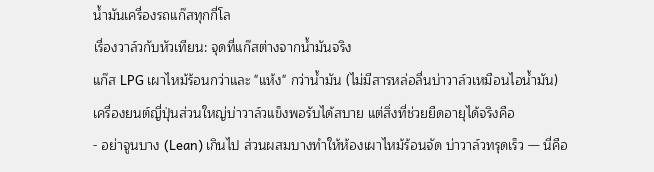น้ำมันเครื่องรถแก๊สทุกกี่โล
เรื่องวาล์วกับหัวเทียน: จุดที่แก๊สต่างจากน้ำมันจริง
แก๊ส LPG เผาไหม้ร้อนกว่าและ "แห้ง" กว่าน้ำมัน (ไม่มีสารหล่อลื่นบ่าวาล์วเหมือนไอน้ำมัน) เครื่องยนต์ญี่ปุ่นส่วนใหญ่บ่าวาล์วแข็งพอรับได้สบาย แต่สิ่งที่ช่วยยืดอายุได้จริงคือ
- อย่าจูนบาง (Lean) เกินไป ส่วนผสมบางทำให้ห้องเผาไหม้ร้อนจัด บ่าวาล์วทรุดเร็ว — นี่คือ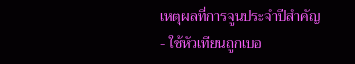เหตุผลที่การจูนประจำปีสำคัญ
- ใช้หัวเทียนถูกเบอ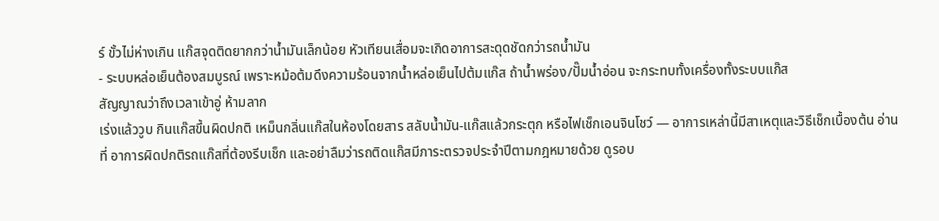ร์ ขั้วไม่ห่างเกิน แก๊สจุดติดยากกว่าน้ำมันเล็กน้อย หัวเทียนเสื่อมจะเกิดอาการสะดุดชัดกว่ารถน้ำมัน
- ระบบหล่อเย็นต้องสมบูรณ์ เพราะหม้อต้มดึงความร้อนจากน้ำหล่อเย็นไปต้มแก๊ส ถ้าน้ำพร่อง/ปั๊มน้ำอ่อน จะกระทบทั้งเครื่องทั้งระบบแก๊ส
สัญญาณว่าถึงเวลาเข้าอู่ ห้ามลาก
เร่งแล้ววูบ กินแก๊สขึ้นผิดปกติ เหม็นกลิ่นแก๊สในห้องโดยสาร สลับน้ำมัน-แก๊สแล้วกระตุก หรือไฟเช็กเอนจินโชว์ — อาการเหล่านี้มีสาเหตุและวิธีเช็กเบื้องต้น อ่านที่ อาการผิดปกติรถแก๊สที่ต้องรีบเช็ก และอย่าลืมว่ารถติดแก๊สมีภาระตรวจประจำปีตามกฎหมายด้วย ดูรอบ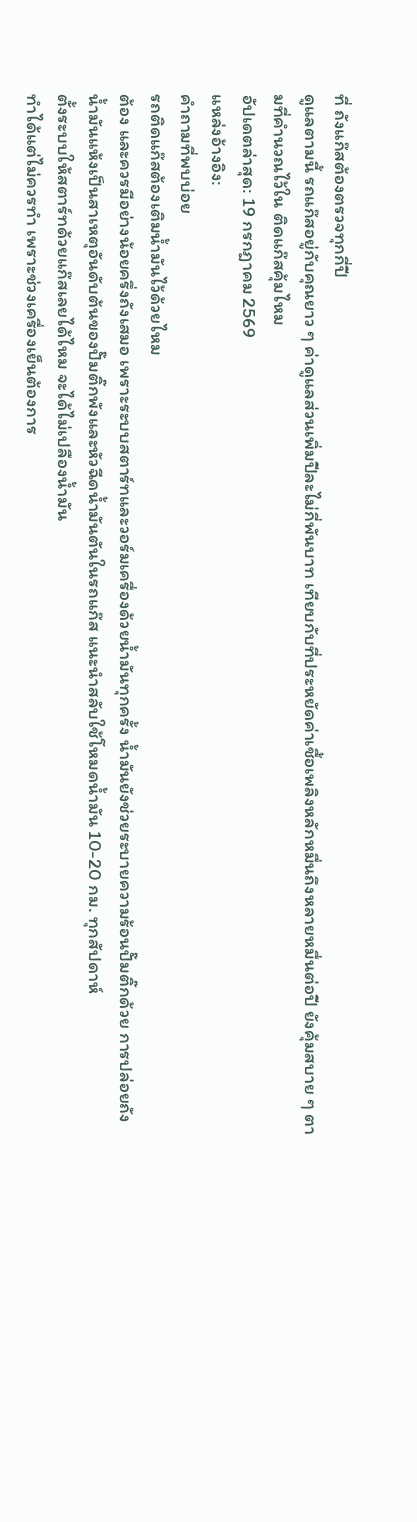ที่ ถังแก๊สต้องตรวจทุกกี่ปี
ดูแลตามนี้ รถแก๊สอยู่กับคุณยาว ๆ ค่าดูแลส่วนเพิ่มปีละไม่กี่พันบาท เทียบกับที่ประหยัดค่าเชื้อเพลิงหลักหมื่นถึงหลายหมื่นต่อปี ยังคุ้มสบาย ๆ ตามที่คำนวณไว้ใน ติดแก๊สคุ้มไหม
อัปเดตล่าสุด: 19 กรกฎาคม 2569
แหล่งอ้างอิง:
คำถามที่พบบ่อย
รถติดแก๊สต้องเติมน้ำมันไว้ด้วยไหม
ต้อง และควรมีอย่างน้อยครึ่งถังเสมอ เพราะระบบสตาร์ทและวอร์มเครื่องด้วยน้ำมันทุกครั้ง น้ำมันยังช่วยระบายความร้อนปั๊มติ๊กด้วย การปล่อยถังน้ำมันแห้งเป็นสาเหตุอันดับต้นของปั๊มติ๊กพังและหัวฉีดน้ำมันตันในรถแก๊ส แนะนำสลับใช้โหมดน้ำมัน 10-20 กม. ทุกสัปดาห์
ตั้งระบบให้สตาร์ทด้วยแก๊สเลยได้ไหม จะได้ไม่เปลืองน้ำมัน
ทำได้แต่ไม่ควรทำ เพราะช่วงเครื่องเย็นต้องการ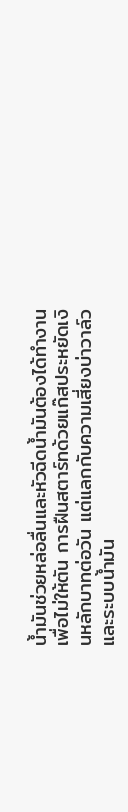น้ำมันช่วยหล่อลื่นและหัวฉีดน้ำมันต้องได้ทำงานเพื่อไม่ให้ตัน การฝืนสตาร์ทด้วยแก๊สประหยัดเงินหลักบาทต่อวัน แต่แลกกับความเสี่ยงบ่าวาล์วและระบบน้ำมัน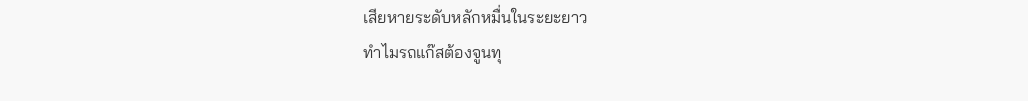เสียหายระดับหลักหมื่นในระยะยาว
ทำไมรถแก๊สต้องจูนทุ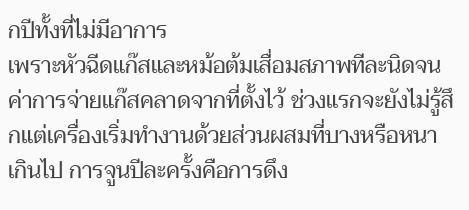กปีทั้งที่ไม่มีอาการ
เพราะหัวฉีดแก๊สและหม้อต้มเสื่อมสภาพทีละนิดจนค่าการจ่ายแก๊สคลาดจากที่ตั้งไว้ ช่วงแรกจะยังไม่รู้สึกแต่เครื่องเริ่มทำงานด้วยส่วนผสมที่บางหรือหนาเกินไป การจูนปีละครั้งคือการดึง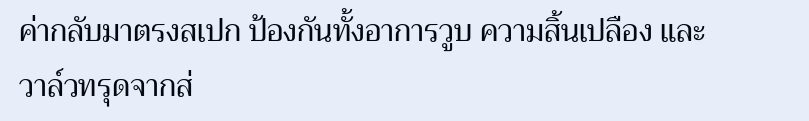ค่ากลับมาตรงสเปก ป้องกันทั้งอาการวูบ ความสิ้นเปลือง และวาล์วทรุดจากส่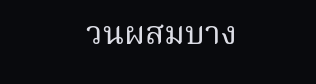วนผสมบาง